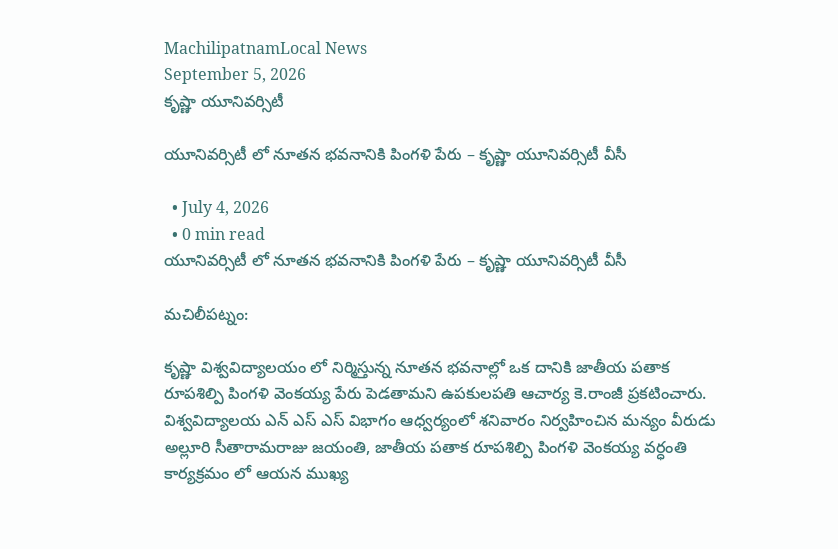MachilipatnamLocal News
September 5, 2026
కృష్ణా యూనివర్సిటీ

యూనివర్సిటీ లో నూతన భవనానికి పింగళి పేరు – కృష్ణా యూనివర్సిటీ వీసీ

  • July 4, 2026
  • 0 min read
యూనివర్సిటీ లో నూతన భవనానికి పింగళి పేరు – కృష్ణా యూనివర్సిటీ వీసీ

మచిలీపట్నం:

కృష్ణా విశ్వవిద్యాలయం లో నిర్మిస్తున్న నూతన భవనాల్లో ఒక దానికి జాతీయ పతాక రూపశిల్పి పింగళి వెంకయ్య పేరు పెడతామని ఉపకులపతి ఆచార్య కె.రాంజీ ప్రకటించారు. విశ్వవిద్యాలయ ఎన్ ఎస్ ఎస్ విభాగం ఆధ్వర్యంలో శనివారం నిర్వహించిన మన్యం వీరుడు అల్లూరి సీతారామరాజు జయంతి, జాతీయ పతాక రూపశిల్పి పింగళి వెంకయ్య వర్ధంతి కార్యక్రమం లో ఆయన ముఖ్య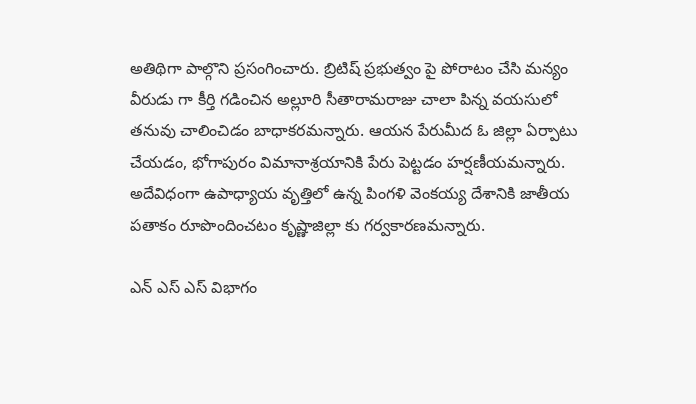అతిథిగా పాల్గొని ప్రసంగించారు. బ్రిటిష్ ప్రభుత్వం పై పోరాటం చేసి మన్యం వీరుడు గా కీర్తి గడించిన అల్లూరి సీతారామరాజు చాలా పిన్న వయసులో తనువు చాలించిడం బాధాకరమన్నారు. ఆయన పేరుమీద ఓ జిల్లా ఏర్పాటు చేయడం, భోగాపురం విమానాశ్రయానికి పేరు పెట్టడం హర్షణీయమన్నారు. అదేవిధంగా ఉపాధ్యాయ వృత్తిలో ఉన్న పింగళి వెంకయ్య దేశానికి జాతీయ పతాకం రూపొందించటం కృష్ణాజిల్లా కు గర్వకారణమన్నారు.

ఎన్ ఎస్ ఎస్ విభాగం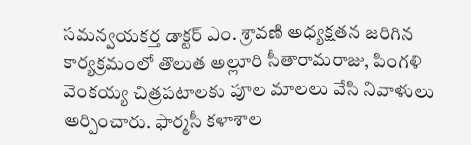సమన్వయకర్త డాక్టర్ ఎం. శ్రావణి అధ్యక్షతన జరిగిన కార్యక్రమంలో తొలుత అల్లూరి సీతారామరాజు, పింగళి వెంకయ్య చిత్రపటాలకు పూల మాలలు వేసి నివాళులు అర్పించారు. ఫార్మసీ కళాశాల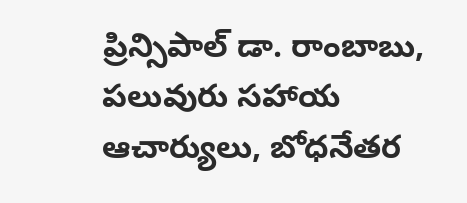ప్రిన్సిపాల్ డా. రాంబాబు, పలువురు సహాయ ఆచార్యులు, బోధనేతర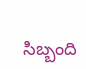సిబ్బంది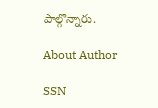పాల్గొన్నారు.

About Author

SSN